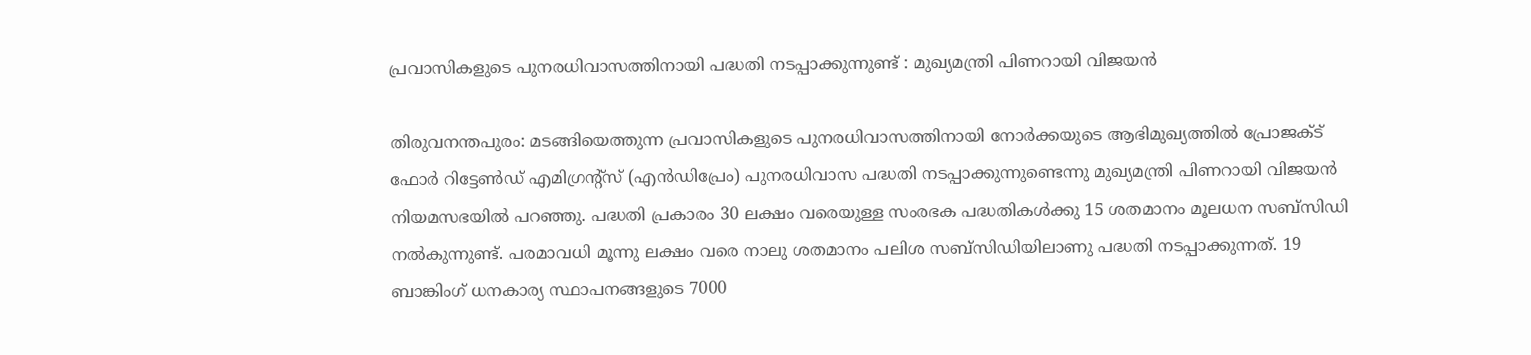പ്രവാസികളുടെ പുനരധിവാസത്തിനായി പദ്ധതി നടപ്പാക്കുന്നുണ്ട് : മുഖ്യമന്ത്രി പിണറായി വിജയന്‍

തിരുവനന്തപുരം: മടങ്ങിയെത്തുന്ന പ്രവാസികളുടെ പുനരധിവാസത്തിനായി നോര്‍ക്കയുടെ ആഭിമുഖ്യത്തില്‍ പ്രോജക്ട് ഫോര്‍ റിട്ടേണ്‍ഡ് എമിഗ്രന്റ്‌സ് (എന്‍ഡിപ്രേം) പുനരധിവാസ പദ്ധതി നടപ്പാക്കുന്നുണ്ടെന്നു മുഖ്യമന്ത്രി പിണറായി വിജയന്‍ നിയമസഭയില്‍ പറഞ്ഞു. പദ്ധതി പ്രകാരം 30 ലക്ഷം വരെയുള്ള സംരഭക പദ്ധതികള്‍ക്കു 15 ശതമാനം മൂലധന സബ്‌സിഡി നല്‍കുന്നുണ്ട്. പരമാവധി മൂന്നു ലക്ഷം വരെ നാലു ശതമാനം പലിശ സബ്‌സിഡിയിലാണു പദ്ധതി നടപ്പാക്കുന്നത്. 19 ബാങ്കിംഗ് ധനകാര്യ സ്ഥാപനങ്ങളുടെ 7000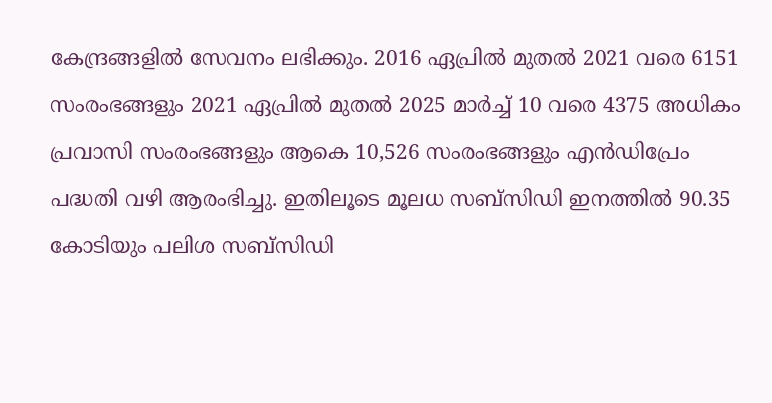കേന്ദ്രങ്ങളില്‍ സേവനം ലഭിക്കും. 2016 ഏപ്രില്‍ മുതല്‍ 2021 വരെ 6151 സംരംഭങ്ങളും 2021 ഏപ്രില്‍ മുതല്‍ 2025 മാര്‍ച്ച് 10 വരെ 4375 അധികം പ്രവാസി സംരംഭങ്ങളും ആകെ 10,526 സംരംഭങ്ങളും എന്‍ഡിപ്രേം പദ്ധതി വഴി ആരംഭിച്ചു. ഇതിലൂടെ മൂലധ സബ്‌സിഡി ഇനത്തില്‍ 90.35 കോടിയും പലിശ സബ്‌സിഡി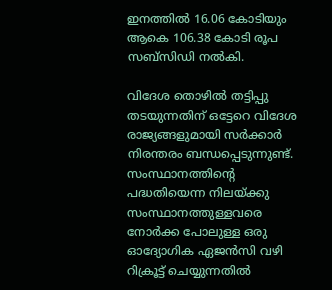ഇനത്തില്‍ 16.06 കോടിയും ആകെ 106.38 കോടി രൂപ സബ്‌സിഡി നല്‍കി.

വിദേശ തൊഴില്‍ തട്ടിപ്പു തടയുന്നതിന് ഒട്ടേറെ വിദേശ രാജ്യങ്ങളുമായി സര്‍ക്കാര്‍ നിരന്തരം ബന്ധപ്പെടുന്നുണ്ട്. സംസ്ഥാനത്തിന്റെ പദ്ധതിയെന്ന നിലയ്ക്കു സംസ്ഥാനത്തുള്ളവരെ നോര്‍ക്ക പോലുള്ള ഒരു ഓദ്യോഗിക ഏജന്‍സി വഴി റിക്രൂട്ട് ചെയ്യുന്നതില്‍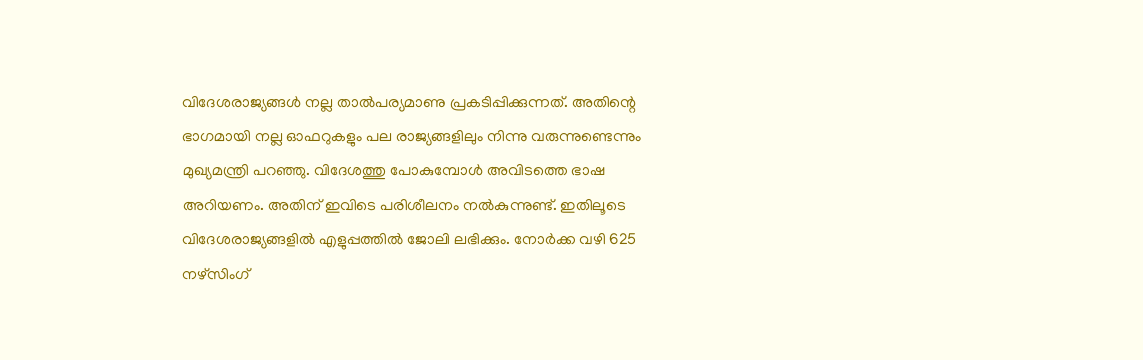വിദേശരാജ്യങ്ങള്‍ നല്ല താല്‍പര്യമാണു പ്രകടിപ്പിക്കുന്നത്. അതിന്റെ ഭാഗമായി നല്ല ഓഫറുകളും പല രാജ്യങ്ങളിലും നിന്നു വരുന്നുണ്ടെന്നും മുഖ്യമന്ത്രി പറഞ്ഞു. വിദേശത്തു പോകുമ്പോള്‍ അവിടത്തെ ഭാഷ അറിയണം. അതിന് ഇവിടെ പരിശീലനം നല്‍കുന്നുണ്ട്. ഇതിലൂടെ വിദേശരാജ്യങ്ങളില്‍ എളുപ്പത്തില്‍ ജോലി ലഭിക്കും. നോര്‍ക്ക വഴി 625 നഴ്‌സിംഗ്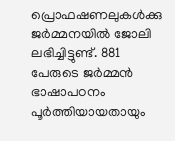പ്രൊഫഷണലുകള്‍ക്കു ജര്‍മ്മനയില്‍ ജോലി ലഭിച്ചിട്ടുണ്ട്. 881 പേരുടെ ജര്‍മ്മന്‍ ഭാഷാപഠനം പൂര്‍ത്തിയായതായും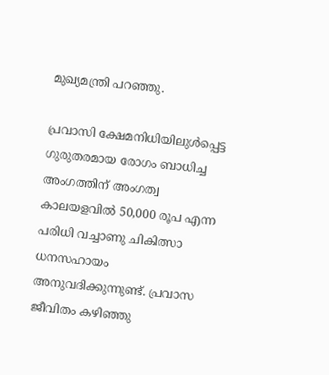മുഖ്യമന്ത്രി പറഞ്ഞു.

പ്രവാസി ക്ഷേമനിധിയിലുള്‍പ്പെട്ട ഗുരുതരമായ രോഗം ബാധിച്ച അംഗത്തിന് അംഗത്വ കാലയളവില്‍ 50,000 രൂപ എന്ന പരിധി വച്ചാണു ചികിത്സാ ധനസഹായം അനുവദിക്കുന്നുണ്ട്. പ്രവാസ ജീവിതം കഴിഞ്ഞു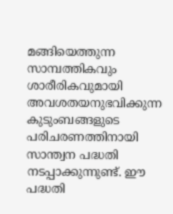മങ്ങിയെത്തുന്ന സാമ്പത്തികവും ശാരീരികവുമായി അവശതയനുഭവിക്കുന്ന കുടുംബങ്ങളുടെ പരിചരണത്തിനായി സാന്ത്വന പദ്ധതി നടപ്പാക്കുന്നുണ്ട്. ഈ പദ്ധതി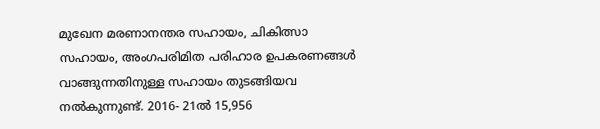മുഖേന മരണാനന്തര സഹായം, ചികിത്സാ സഹായം, അംഗപരിമിത പരിഹാര ഉപകരണങ്ങള്‍ വാങ്ങുന്നതിനുള്ള സഹായം തുടങ്ങിയവ നല്‍കുന്നുണ്ട്. 2016- 21ല്‍ 15,956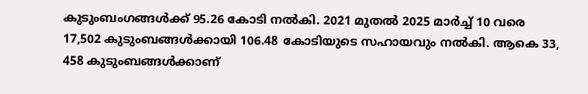കുടുംബംഗങ്ങള്‍ക്ക് 95.26 കോടി നല്‍കി. 2021 മുതല്‍ 2025 മാര്‍ച്ച് 10 വരെ 17,502 കുടുംബങ്ങള്‍ക്കായി 106.48 കോടിയുടെ സഹായവും നല്‍കി. ആകെ 33, 458 കുടുംബങ്ങള്‍ക്കാണ്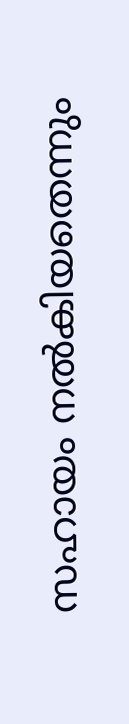സഹായം നല്‍കിയതെന്നും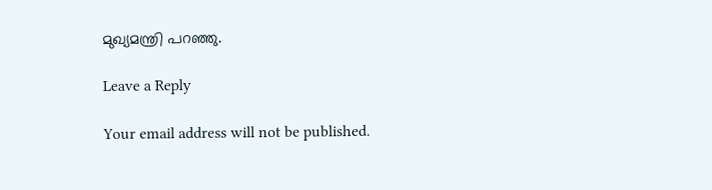മുഖ്യമന്ത്രി പറഞ്ഞു.

Leave a Reply

Your email address will not be published.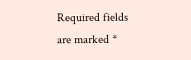Required fields are marked *